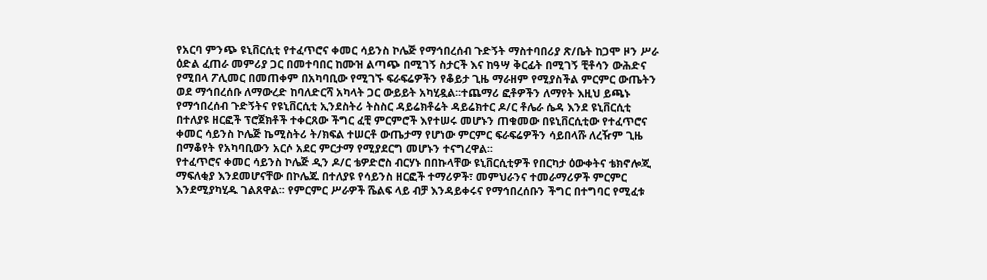የአርባ ምንጭ ዩኒቨርሲቲ የተፈጥሮና ቀመር ሳይንስ ኮሌጅ የማኅበረሰብ ጉድኝት ማስተባበሪያ ጽ/ቤት ከጋሞ ዞን ሥራ ዕድል ፈጠራ መምሪያ ጋር በመተባበር ከሙዝ ልጣጭ በሚገኝ ስታርች እና ከዓሣ ቅርፊት በሚገኝ ቺቶሳን ውሕድና የሚበላ ፖሊመር በመጠቀም በአካባቢው የሚገኙ ፍራፍሬዎችን የቆይታ ጊዜ ማራዘም የሚያስችል ምርምር ውጤትን ወደ ማኅበረሰቡ ለማውረድ ከባለድርሻ አካላት ጋር ውይይት አካሂዷል፡፡ተጨማሪ ፎቶዎችን ለማየት እዚህ ይጫኑ
የማኅበረሰብ ጉድኝትና የዩኒቨርሲቲ ኢንደስትሪ ትስስር ዳይሬክቶሬት ዳይሬክተር ዶ/ር ቶሌራ ሴዳ እንደ ዩኒቨርሲቲ በተለያዩ ዘርፎች ፕሮጀክቶች ተቀርጸው ችግር ፈቺ ምርምሮች እየተሠሩ መሆኑን ጠቁመው በዩኒቨርሲቲው የተፈጥሮና ቀመር ሳይንስ ኮሌጅ ኬሚስትሪ ት/ክፍል ተሠርቶ ውጤታማ የሆነው ምርምር ፍራፍሬዎችን ሳይበላሹ ለረዥም ጊዜ በማቆየት የአካባቢውን አርሶ አደር ምርታማ የሚያደርግ መሆኑን ተናግረዋል፡፡
የተፈጥሮና ቀመር ሳይንስ ኮሌጅ ዲን ዶ/ር ቴዎድሮስ ብርሃኑ በበኩላቸው ዩኒቨርሲቲዎች የበርካታ ዕውቀትና ቴክኖሎጂ ማፍለቂያ እንደመሆናቸው በኮሌጁ በተለያዩ የሳይንስ ዘርፎች ተማሪዎች፣ መምህራንና ተመራማሪዎች ምርምር እንደሚያካሂዱ ገልጸዋል፡፡ የምርምር ሥራዎች ሼልፍ ላይ ብቻ እንዳይቀሩና የማኅበረሰቡን ችግር በተግባር የሚፈቱ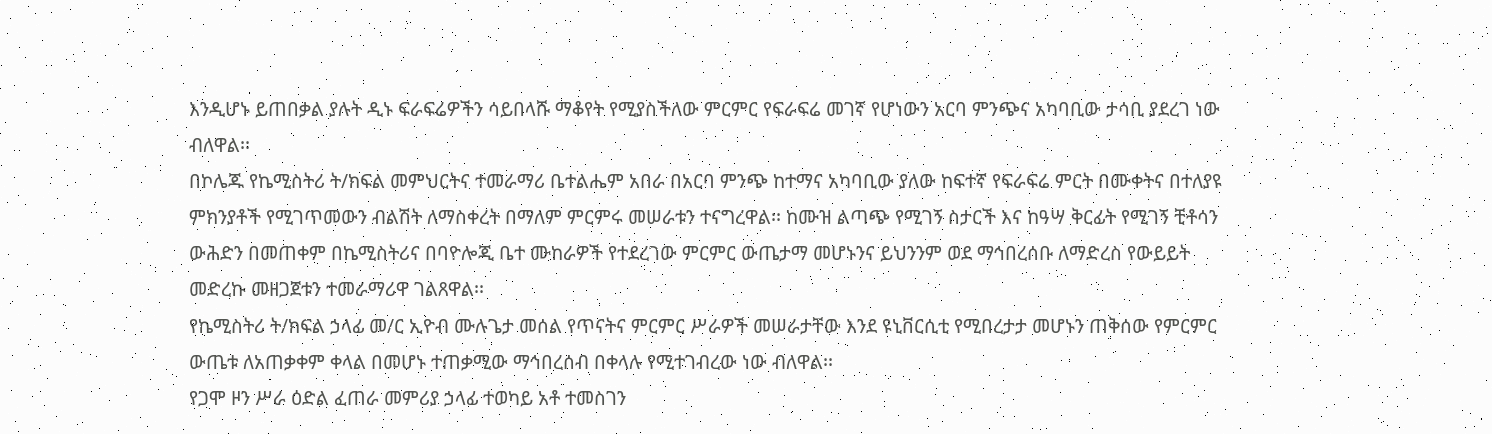እንዲሆኑ ይጠበቃል ያሉት ዲኑ ፍራፍሬዎችን ሳይበላሹ ማቆየት የሚያስችለው ምርምር የፍራፍሬ መገኛ የሆነውን አርባ ምንጭና አካባቢው ታሳቢ ያደረገ ነው ብለዋል፡፡
በኮሌጁ የኬሚስትሪ ት/ክፍል መምህርትና ተመራማሪ ቤተልሔም አበራ በአርባ ምንጭ ከተማና አካባቢው ያለው ከፍተኛ የፍራፍሬ ምርት በሙቀትና በተለያዩ ምክንያቶች የሚገጥመውን ብልሽት ለማስቀረት በማለም ምርምሩ መሠራቱን ተናግረዋል፡፡ ከሙዝ ልጣጭ የሚገኝ ስታርች እና ከዓሣ ቅርፊት የሚገኝ ቺቶሳን ውሕድን በመጠቀም በኬሚስትሪና በባዮሎጂ ቤተ ሙከራዎች የተደረገው ምርምር ውጤታማ መሆኑንና ይህንንም ወደ ማኅበረሰቡ ለማድረስ የውይይት መድረኩ መዘጋጀቱን ተመራማሪዋ ገልጸዋል፡፡
የኬሚስትሪ ት/ክፍል ኃላፊ መ/ር ኢዮብ ሙሉጌታ መሰል የጥናትና ምርምር ሥራዎች መሠራታቸው እንደ ዩኒቨርሲቲ የሚበረታታ መሆኑን ጠቅሰው የምርምር ውጤቱ ለአጠቃቀም ቀላል በመሆኑ ተጠቃሚው ማኅበረሰብ በቀላሉ የሚተገብረው ነው ብለዋል፡፡
የጋሞ ዞን ሥራ ዕድል ፈጠራ መምሪያ ኃላፊ ተወካይ አቶ ተመስገን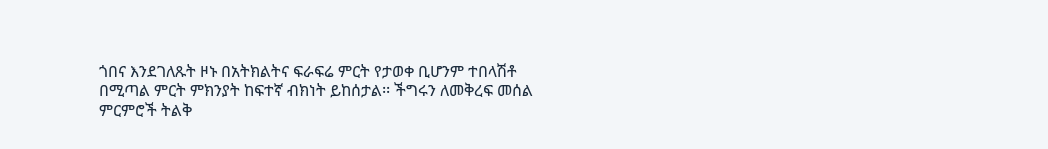ጎበና እንደገለጹት ዞኑ በአትክልትና ፍራፍሬ ምርት የታወቀ ቢሆንም ተበላሽቶ በሚጣል ምርት ምክንያት ከፍተኛ ብክነት ይከሰታል፡፡ ችግሩን ለመቅረፍ መሰል ምርምሮች ትልቅ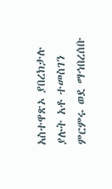አስተዋጽኦ ያበረክታሉ ያሉት አቶ ተመስገን ምርምሩ ወደ ማኅበረሰቡ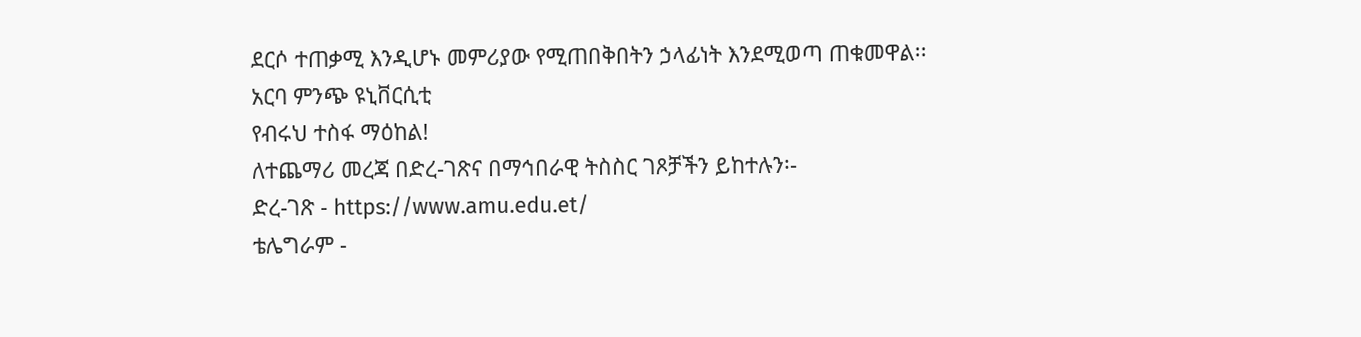ደርሶ ተጠቃሚ እንዲሆኑ መምሪያው የሚጠበቅበትን ኃላፊነት እንደሚወጣ ጠቁመዋል፡፡
አርባ ምንጭ ዩኒቨርሲቲ
የብሩህ ተስፋ ማዕከል!
ለተጨማሪ መረጃ በድረ-ገጽና በማኅበራዊ ትስስር ገጾቻችን ይከተሉን፡-
ድረ-ገጽ - https://www.amu.edu.et/
ቴሌግራም -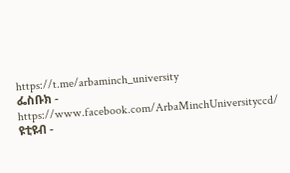https://t.me/arbaminch_university
ፌስቡክ - https://www.facebook.com/ArbaMinchUniversityccd/
ዩቲዩብ -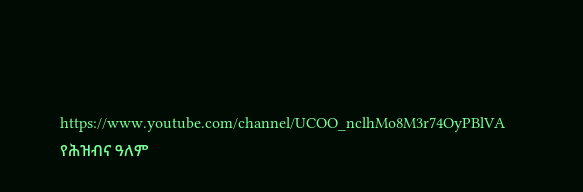https://www.youtube.com/channel/UCOO_nclhMo8M3r74OyPBlVA
የሕዝብና ዓለም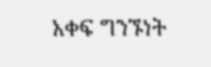አቀፍ ግንኙነት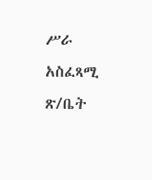ሥራ አስፈጻሚ ጽ/ቤት